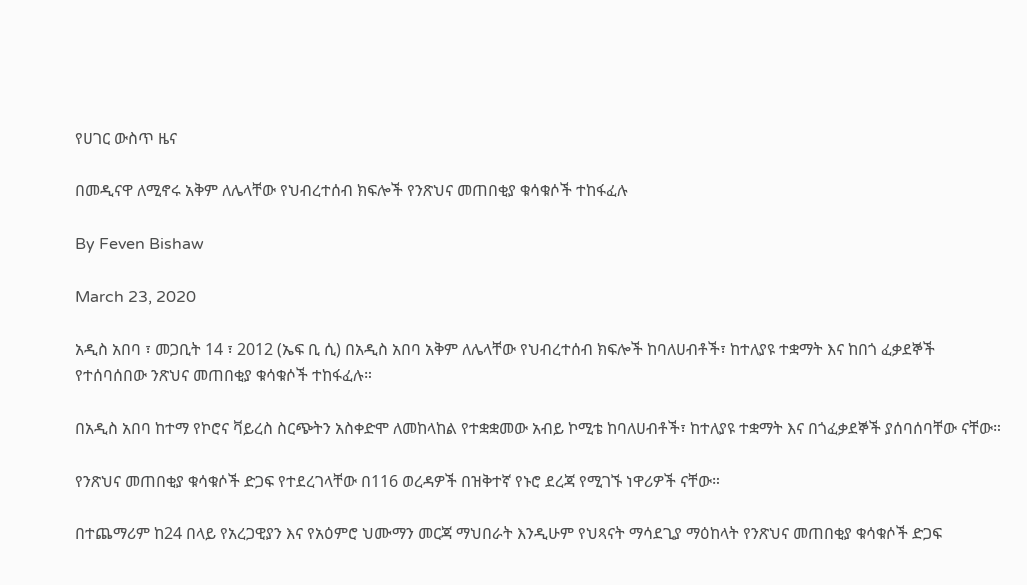የሀገር ውስጥ ዜና

በመዲናዋ ለሚኖሩ አቅም ለሌላቸው የህብረተሰብ ክፍሎች የንጽህና መጠበቂያ ቁሳቁሶች ተከፋፈሉ

By Feven Bishaw

March 23, 2020

አዲስ አበባ ፣ መጋቢት 14 ፣ 2012 (ኤፍ ቢ ሲ) በአዲስ አበባ አቅም ለሌላቸው የህብረተሰብ ክፍሎች ከባለሀብቶች፣ ከተለያዩ ተቋማት እና ከበጎ ፈቃደኞች የተሰባሰበው ንጽህና መጠበቂያ ቁሳቁሶች ተከፋፈሉ።

በአዲስ አበባ ከተማ የኮሮና ቫይረስ ስርጭትን አስቀድሞ ለመከላከል የተቋቋመው አብይ ኮሚቴ ከባለሀብቶች፣ ከተለያዩ ተቋማት እና በጎፈቃደኞች ያሰባሰባቸው ናቸው።

የንጽህና መጠበቂያ ቁሳቁሶች ድጋፍ የተደረገላቸው በ116 ወረዳዎች በዝቅተኛ የኑሮ ደረጃ የሚገኙ ነዋሪዎች ናቸው።

በተጨማሪም ከ24 በላይ የአረጋዊያን እና የአዕምሮ ህሙማን መርጃ ማህበራት እንዲሁም የህጻናት ማሳደጊያ ማዕከላት የንጽህና መጠበቂያ ቁሳቁሶች ድጋፍ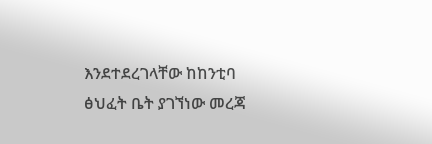እንደተደረገላቸው ከከንቲባ ፅህፈት ቤት ያገኘነው መረጃ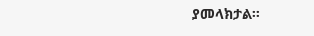ያመላክታል።